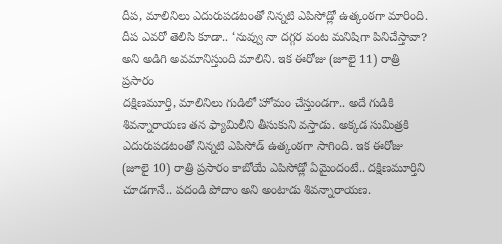దీప, మాలినిలు ఎదురుపడటంతో నిన్నటి ఎపిసోడ్లో ఉత్కంఠగా మారింది. దీప ఎవరో తెలిసి కూడా.. ‘నువ్వు నా దగ్గర వంట మనిషిగా పినిచేస్తావా? అని అడిగి అవమానిస్తుంది మాలిని. ఇక ఈరోజు (జూలై 11) రాత్రి ప్రసారం
దక్షిణమూర్తి, మాలినిలు గుడిలో హోమం చేస్తుండగా.. అదే గుడికి శివన్నారాయణ తన ఫ్యామిలీని తీసుకుని వస్తాడు. అక్కడ సుమిత్రకి ఎదురుపడటంతో నిన్నటి ఎపిసోడ్ ఉత్కంఠగా సాగింది. ఇక ఈరోజు (జూలై 10) రాత్రి ప్రసారం కాబోయే ఎపిసోడ్లో ఏమైందంటే.. దక్షిణమూర్తిని చూడగానే.. పదండి పోదాం అని అంటాడు శివన్నారాయణ.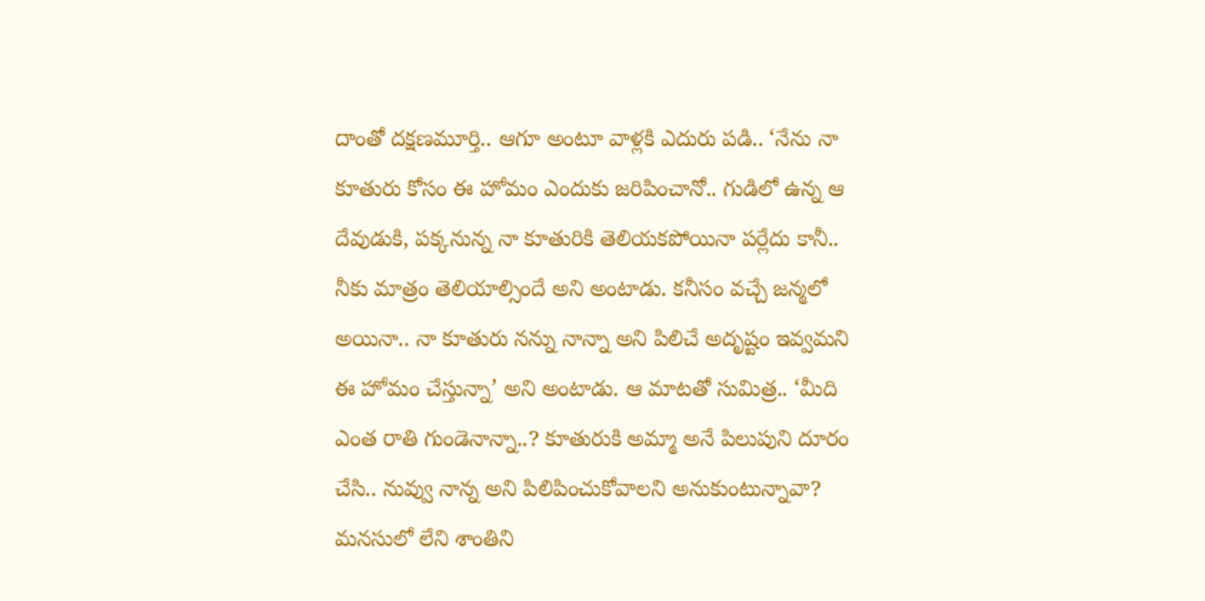దాంతో దక్షణమూర్తి.. ఆగూ అంటూ వాళ్లకి ఎదురు పడి.. ‘నేను నా కూతురు కోసం ఈ హోమం ఎందుకు జరిపించానో.. గుడిలో ఉన్న ఆ దేవుడుకి, పక్కనున్న నా కూతురికి తెలియకపోయినా పర్లేదు కానీ.. నీకు మాత్రం తెలియాల్సిందే అని అంటాడు. కనీసం వచ్చే జన్మలో అయినా.. నా కూతురు నన్ను నాన్నా అని పిలిచే అదృష్టం ఇవ్వమని ఈ హోమం చేస్తున్నా’ అని అంటాడు. ఆ మాటతో సుమిత్ర.. ‘మీది ఎంత రాతి గుండెనాన్నా..? కూతురుకి అమ్మా అనే పిలుపుని దూరం చేసి.. నువ్వు నాన్న అని పిలిపించుకోవాలని అనుకుంటున్నావా? మనసులో లేని శాంతిని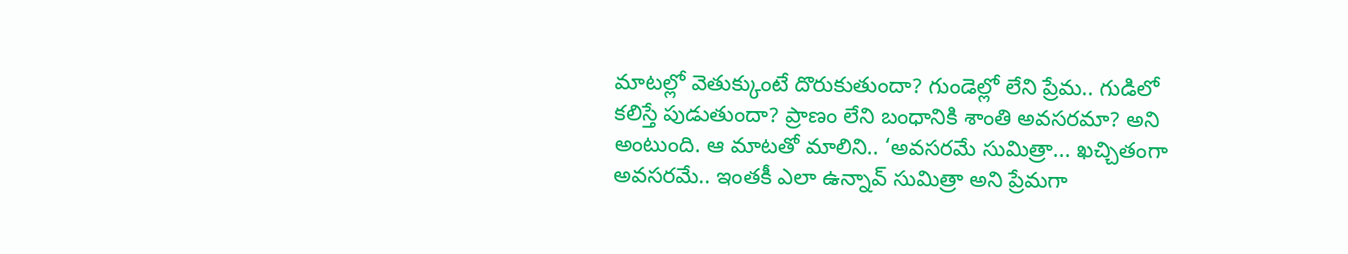మాటల్లో వెతుక్కుంటే దొరుకుతుందా? గుండెల్లో లేని ప్రేమ.. గుడిలో కలిస్తే పుడుతుందా? ప్రాణం లేని బంధానికి శాంతి అవసరమా? అని అంటుంది. ఆ మాటతో మాలిని.. ‘అవసరమే సుమిత్రా... ఖచ్చితంగా అవసరమే.. ఇంతకీ ఎలా ఉన్నావ్ సుమిత్రా అని ప్రేమగా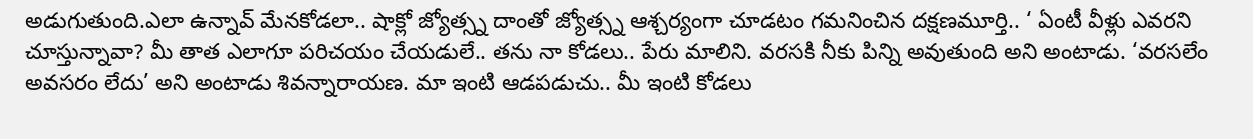అడుగుతుంది.ఎలా ఉన్నావ్ మేనకోడలా.. షాక్లో జ్యోత్స్న దాంతో జ్యోత్స్న ఆశ్చర్యంగా చూడటం గమనించిన దక్షణమూర్తి.. ‘ ఏంటీ వీళ్లు ఎవరని చూస్తున్నావా? మీ తాత ఎలాగూ పరిచయం చేయడులే.. తను నా కోడలు.. పేరు మాలిని. వరసకి నీకు పిన్ని అవుతుంది అని అంటాడు. ‘వరసలేం అవసరం లేదు’ అని అంటాడు శివన్నారాయణ. మా ఇంటి ఆడపడుచు.. మీ ఇంటి కోడలు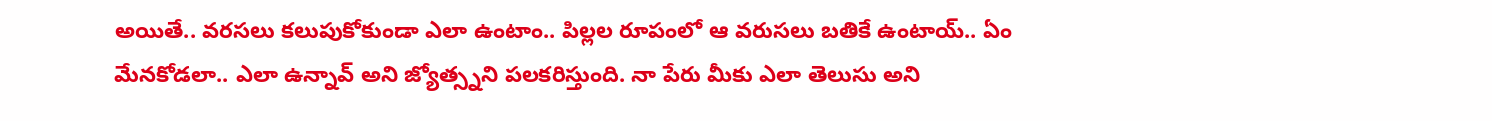అయితే.. వరసలు కలుపుకోకుండా ఎలా ఉంటాం.. పిల్లల రూపంలో ఆ వరుసలు బతికే ఉంటాయ్.. ఏం మేనకోడలా.. ఎలా ఉన్నావ్ అని జ్యోత్స్నని పలకరిస్తుంది. నా పేరు మీకు ఎలా తెలుసు అని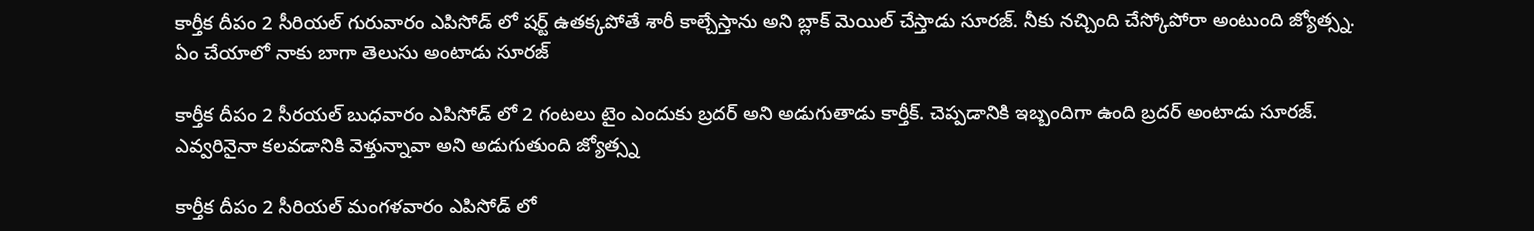కార్తీక దీపం 2 సీరియల్ గురువారం ఎపిసోడ్ లో షర్ట్ ఉతక్కపోతే శారీ కాల్చేస్తాను అని బ్లాక్ మెయిల్ చేస్తాడు సూరజ్. నీకు నచ్చింది చేస్కోపోరా అంటుంది జ్యోత్స్న. ఏం చేయాలో నాకు బాగా తెలుసు అంటాడు సూరజ్

కార్తీక దీపం 2 సీరయల్ బుధవారం ఎపిసోడ్ లో 2 గంటలు టైం ఎందుకు బ్రదర్ అని అడుగుతాడు కార్తీక్. చెప్పడానికి ఇబ్బందిగా ఉంది బ్రదర్ అంటాడు సూరజ్. ఎవ్వరినైనా కలవడానికి వెళ్తున్నావా అని అడుగుతుంది జ్యోత్స్న

కార్తీక దీపం 2 సీరియల్ మంగళవారం ఎపిసోడ్ లో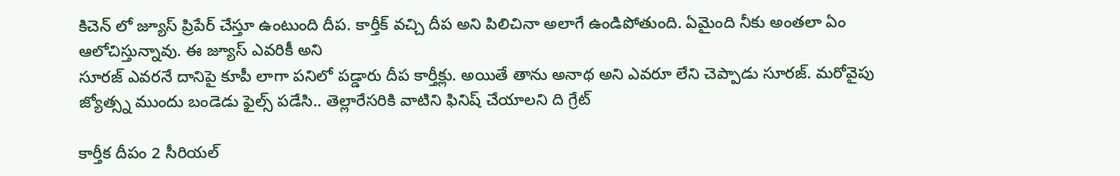కిచెన్ లో జ్యూస్ ప్రిపేర్ చేస్తూ ఉంటుంది దీప. కార్తీక్ వచ్చి దీప అని పిలిచినా అలాగే ఉండిపోతుంది. ఏమైంది నీకు అంతలా ఏం ఆలోచిస్తున్నావు. ఈ జ్యూస్ ఎవరికీ అని
సూరజ్ ఎవరనే దానిపై కూపీ లాగా పనిలో పడ్డారు దీప కార్తీక్లు. అయితే తాను అనాథ అని ఎవరూ లేని చెప్పాడు సూరజ్. మరోవైపు జ్యోత్స్న ముందు బండెడు ఫైల్స్ పడేసి.. తెల్లారేసరికి వాటిని ఫినిష్ చేయాలని ది గ్రేట్

కార్తీక దీపం 2 సీరియల్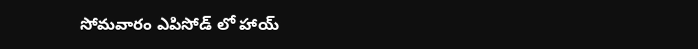సోమవారం ఎపిసోడ్ లో హాయ్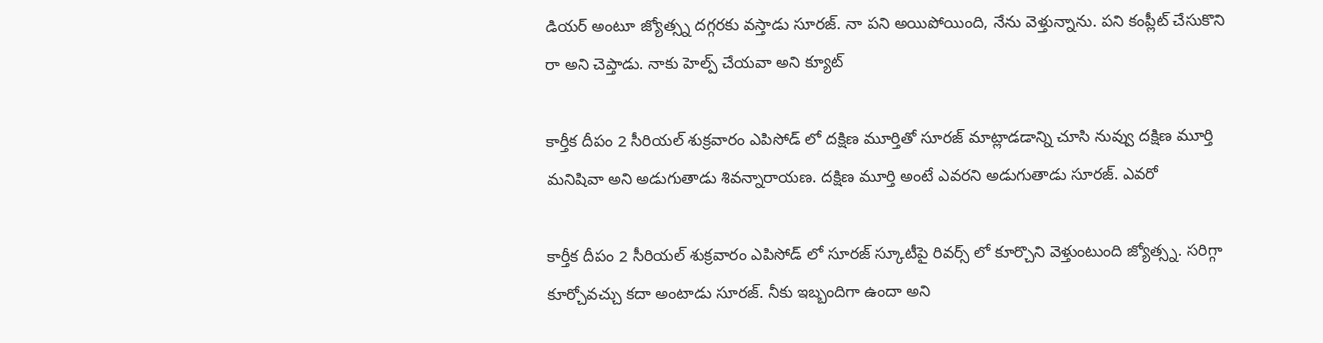డియర్ అంటూ జ్యోత్స్న దగ్గరకు వస్తాడు సూరజ్. నా పని అయిపోయింది, నేను వెళ్తున్నాను. పని కంప్లీట్ చేసుకొని రా అని చెప్తాడు. నాకు హెల్ప్ చేయవా అని క్యూట్

కార్తీక దీపం 2 సీరియల్ శుక్రవారం ఎపిసోడ్ లో దక్షిణ మూర్తితో సూరజ్ మాట్లాడడాన్ని చూసి నువ్వు దక్షిణ మూర్తి మనిషివా అని అడుగుతాడు శివన్నారాయణ. దక్షిణ మూర్తి అంటే ఎవరని అడుగుతాడు సూరజ్. ఎవరో

కార్తీక దీపం 2 సీరియల్ శుక్రవారం ఎపిసోడ్ లో సూరజ్ స్కూటీపై రివర్స్ లో కూర్చొని వెళ్తుంటుంది జ్యోత్స్న. సరిగ్గా కూర్చోవచ్చు కదా అంటాడు సూరజ్. నీకు ఇబ్బందిగా ఉందా అని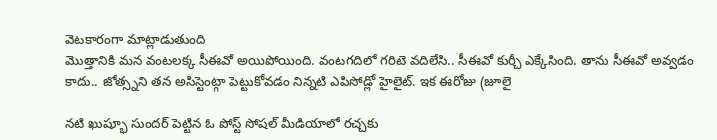వెటకారంగా మాట్లాడుతుంది
మొత్తానికి మన వంటలక్క సీఈవో అయిపోయింది. వంటగదిలో గరిటె వదిలేసి.. సీఈవో కుర్చీ ఎక్కేసింది. తాను సీఈవో అవ్వడం కాదు.. జోత్స్నని తన అసిస్టెంట్గా పెట్టుకోవడం నిన్నటి ఎపిసోడ్లో హైలైట్. ఇక ఈరోజు (జూలై

నటి ఖుష్భూ సుందర్ పెట్టిన ఓ పోస్ట్ సోషల్ మీడియాలో రచ్చకు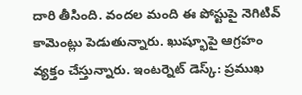దారి తీసింది. వందల మంది ఈ పోస్టుపై నెగిటివ్ కామెంట్లు పెడుతున్నారు. ఖుష్భూపై ఆగ్రహం వ్యక్తం చేస్తున్నారు. ఇంటర్నెట్ డెస్క్: ప్రముఖ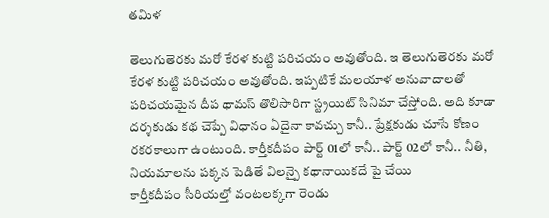తమిళ

తెలుగుతెరకు మరో కేరళ కుట్టి పరిచయం అవుతోంది. ఇ తెలుగుతెరకు మరో కేరళ కుట్టి పరిచయం అవుతోంది. ఇప్పటికే మలయాళ అనువాదాలతో పరిచయమైన దీప థామస్ తొలిసారిగా స్ట్రయిట్ సినిమా చేస్తోంది. అది కూడా
దర్శకుడు కథ చెప్పే విధానం ఏదైనా కావచ్చు కానీ.. ప్రేక్షకుడు చూసే కోణం రకరకాలుగా ఉంటుంది. కార్తీకదీపం పార్ట్ 01లో కానీ.. పార్ట్ 02లో కానీ.. నీతి, నియమాలను పక్కన పెడితే విలన్పై కథానాయికదే పై చేయి
కార్తీకదీపం సీరియల్తో వంటలక్కగా రెండు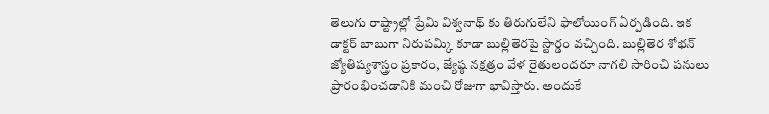తెలుగు రాష్ట్రాల్లో ప్రేమి విశ్వనాథ్ కు తిరుగులేని ఫాలోయింగ్ ఏర్పడింది. ఇక డాక్టర్ బాబుగా నిరుపమ్కి కూడా బుల్లితెరపై స్టార్డం వచ్చింది. బుల్లితెర శోభన్
జ్యోతిష్యశాస్త్రం ప్రకారం, జ్యేష్ఠ నక్షత్రం వేళ రైతులందరూ నాగలి సారించి పనులు ప్రారంభించడానికి మంచి రోజుగా భావిస్తారు. అందుకే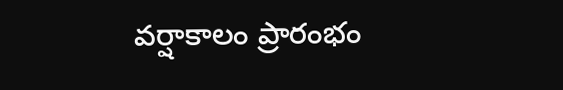వర్షాకాలం ప్రారంభం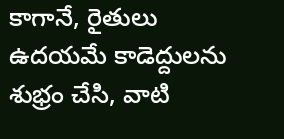కాగానే, రైతులు ఉదయమే కాడెద్దులను శుభ్రం చేసి, వాటి